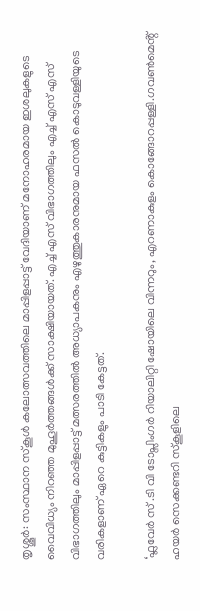തൃശ്ശൂർ: സംസ്ഥാന സ്കൂൾ കലോത്സവത്തിലെ മാപ്പിളപ്പാട്ട് വേദിയാണ് മനോഹരമായ ഇശലുകളുടെ വൈവിധ്യം നിറഞ്ഞ മുഹൂർത്തങ്ങൾക്ക് സാക്ഷിയായത്. എച്ച് എസ് വിഭാഗത്തിലും എച്ച് എസ് എസ് വിഭാഗത്തിലും മാപ്പിളപ്പാട്ട് മത്സരത്തിൽ അധ്യാപകനും എഴുത്തുകാരനുമായ ഫസൽ കൊടുവള്ളിയുടെ വരികളാണ് ഏറെ കുട്ടികളും പാടി കേട്ടത്.

‘ഫ്ലവേർ സ് .ടി വി ടോപ്സിംഗർ റിയാലിറ്റി ഷോയിലെ വിന്നറും, എറണാകുളം കൊങ്ങോറപ്പള്ളി.ഗവൺമെൻ്റ് ഹയർ സെക്കണ്ടറി സ്കൂളിലെ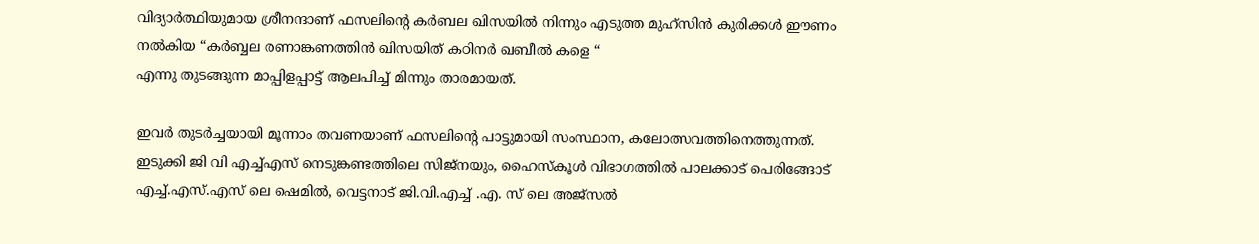വിദ്യാർത്ഥിയുമായ ശ്രീനന്ദാണ് ഫസലിൻ്റെ കർബല ഖിസയിൽ നിന്നും എടുത്ത മുഹ്സിൻ കുരിക്കൾ ഈണം നൽകിയ “കർബ്ബല രണാങ്കണത്തിൻ ഖിസയിത് കഠിനർ ഖബീൽ കളെ “
എന്നു തുടങ്ങുന്ന മാപ്പിളപ്പാട്ട് ആലപിച്ച് മിന്നും താരമായത്.

ഇവർ തുടർച്ചയായി മൂന്നാം തവണയാണ് ഫസലിൻ്റെ പാട്ടുമായി സംസ്ഥാന, കലോത്സവത്തിനെത്തുന്നത്. ഇടുക്കി ജി വി എച്ച്എസ് നെടുങ്കണ്ടത്തിലെ സിജ്നയും, ഹൈസ്കൂൾ വിഭാഗത്തിൽ പാലക്കാട് പെരിങ്ങോട് എച്ച്.എസ്.എസ് ലെ ഷെമിൽ, വെട്ടനാട് ജി.വി.എച്ച് .എ. സ് ലെ അജ്സൽ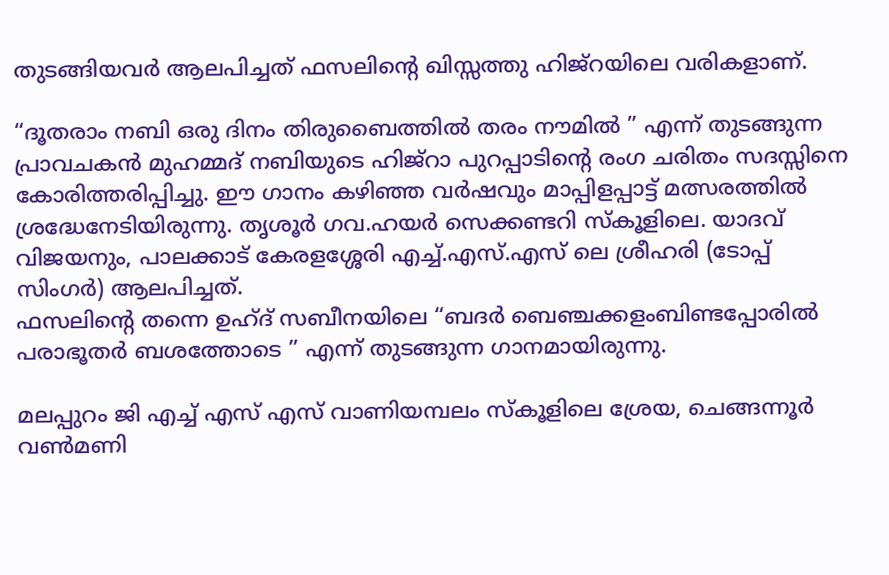തുടങ്ങിയവർ ആലപിച്ചത് ഫസലിൻ്റെ ഖിസ്സത്തു ഹിജ്റയിലെ വരികളാണ്.

“ദൂതരാം നബി ഒരു ദിനം തിരുബൈത്തിൽ തരം നൗമിൽ ” എന്ന് തുടങ്ങുന്ന പ്രാവചകൻ മുഹമ്മദ് നബിയുടെ ഹിജ്റാ പുറപ്പാടിൻ്റെ രംഗ ചരിതം സദസ്സിനെ കോരിത്തരിപ്പിച്ചു. ഈ ഗാനം കഴിഞ്ഞ വർഷവും മാപ്പിളപ്പാട്ട് മത്സരത്തിൽ ശ്രദ്ധേനേടിയിരുന്നു. തൃശൂർ ഗവ.ഹയർ സെക്കണ്ടറി സ്കൂളിലെ. യാദവ് വിജയനും, പാലക്കാട് കേരളശ്ശേരി എച്ച്.എസ്.എസ് ലെ ശ്രീഹരി (ടോപ്പ് സിംഗർ) ആലപിച്ചത്.
ഫസലിൻ്റെ തന്നെ ഉഹ്ദ് സബീനയിലെ “ബദർ ബെഞ്ചക്കളംബിണ്ടപ്പോരിൽ പരാഭൂതർ ബശത്തോടെ ” എന്ന് തുടങ്ങുന്ന ഗാനമായിരുന്നു.

മലപ്പുറം ജി എച്ച് എസ് എസ് വാണിയമ്പലം സ്കൂളിലെ ശ്രേയ, ചെങ്ങന്നൂർ വൺമണി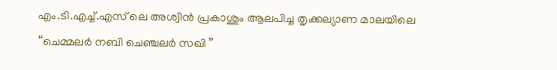എം.ടി.എച്ച്.എസ് ലെ അശ്വിൻ പ്രകാശും ആലപിച്ച തൃക്കല്യാണ മാലയിലെ “ചെമ്മലർ നബി ചെഞ്ചലർ സഖി ”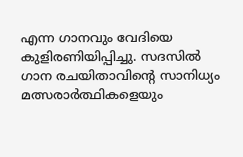എന്ന ഗാനവും വേദിയെ കുളിരണിയിപ്പിച്ചു. സദസിൽ ഗാന രചയിതാവിൻ്റെ സാനിധ്യം മത്സരാർത്ഥികളെയും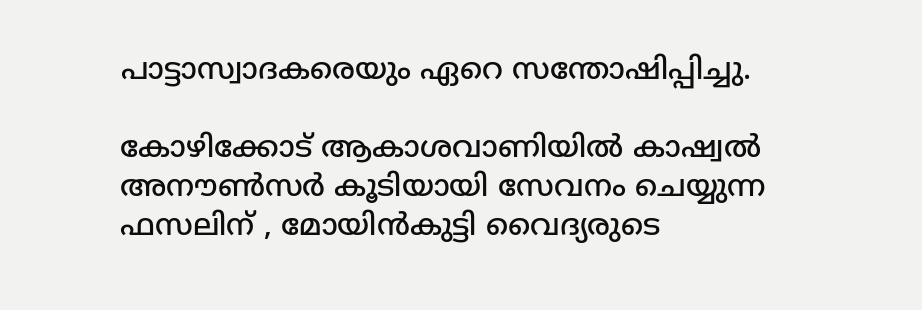പാട്ടാസ്വാദകരെയും ഏറെ സന്തോഷിപ്പിച്ചു.

കോഴിക്കോട് ആകാശവാണിയിൽ കാഷ്വൽ അനൗൺസർ കൂടിയായി സേവനം ചെയ്യുന്ന ഫസലിന് , മോയിൻകുട്ടി വൈദ്യരുടെ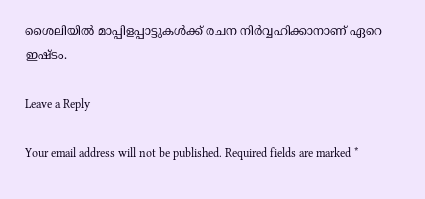ശൈലിയിൽ മാപ്പിളപ്പാട്ടുകൾക്ക് രചന നിർവ്വഹിക്കാനാണ് ഏറെ ഇഷ്ടം.

Leave a Reply

Your email address will not be published. Required fields are marked *